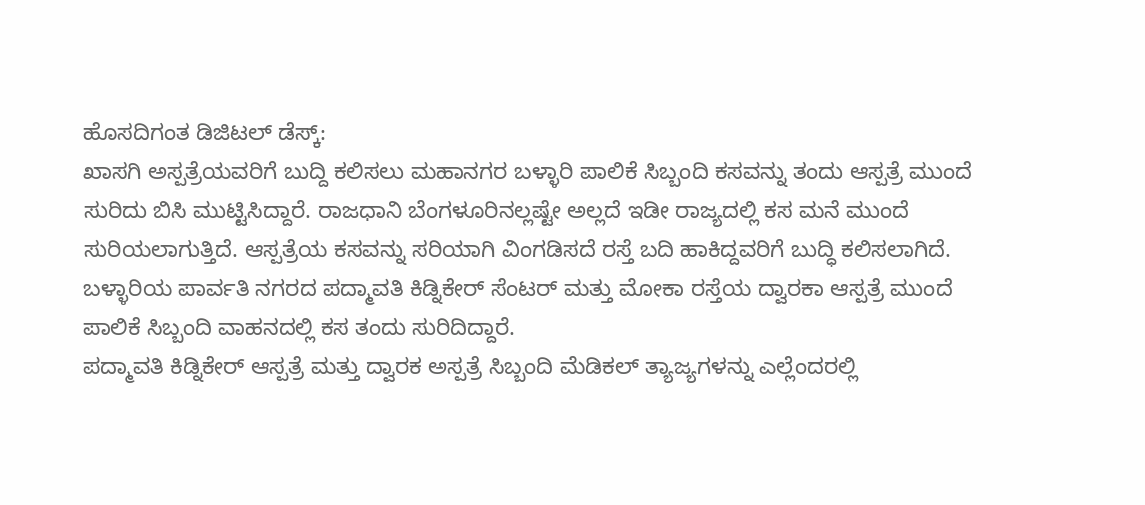ಹೊಸದಿಗಂತ ಡಿಜಿಟಲ್ ಡೆಸ್ಕ್:
ಖಾಸಗಿ ಅಸ್ಪತ್ರೆಯವರಿಗೆ ಬುದ್ದಿ ಕಲಿಸಲು ಮಹಾನಗರ ಬಳ್ಳಾರಿ ಪಾಲಿಕೆ ಸಿಬ್ಬಂದಿ ಕಸವನ್ನು ತಂದು ಆಸ್ಪತ್ರೆ ಮುಂದೆ ಸುರಿದು ಬಿಸಿ ಮುಟ್ಟಿಸಿದ್ದಾರೆ. ರಾಜಧಾನಿ ಬೆಂಗಳೂರಿನಲ್ಲಷ್ಟೇ ಅಲ್ಲದೆ ಇಡೀ ರಾಜ್ಯದಲ್ಲಿ ಕಸ ಮನೆ ಮುಂದೆ ಸುರಿಯಲಾಗುತ್ತಿದೆ. ಆಸ್ಪತ್ರೆಯ ಕಸವನ್ನು ಸರಿಯಾಗಿ ವಿಂಗಡಿಸದೆ ರಸ್ತೆ ಬದಿ ಹಾಕಿದ್ದವರಿಗೆ ಬುದ್ಧಿ ಕಲಿಸಲಾಗಿದೆ.
ಬಳ್ಳಾರಿಯ ಪಾರ್ವತಿ ನಗರದ ಪದ್ಮಾವತಿ ಕಿಡ್ನಿಕೇರ್ ಸೆಂಟರ್ ಮತ್ತು ಮೋಕಾ ರಸ್ತೆಯ ದ್ವಾರಕಾ ಆಸ್ಪತ್ರೆ ಮುಂದೆ ಪಾಲಿಕೆ ಸಿಬ್ಬಂದಿ ವಾಹನದಲ್ಲಿ ಕಸ ತಂದು ಸುರಿದಿದ್ದಾರೆ.
ಪದ್ಮಾವತಿ ಕಿಡ್ನಿಕೇರ್ ಆಸ್ಪತ್ರೆ ಮತ್ತು ದ್ವಾರಕ ಅಸ್ಪತ್ರೆ ಸಿಬ್ಬಂದಿ ಮೆಡಿಕಲ್ ತ್ಯಾಜ್ಯಗಳನ್ನು ಎಲ್ಲೆಂದರಲ್ಲಿ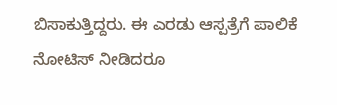ಬಿಸಾಕುತ್ತಿದ್ದರು. ಈ ಎರಡು ಆಸ್ಪತ್ರೆಗೆ ಪಾಲಿಕೆ ನೋಟಿಸ್ ನೀಡಿದರೂ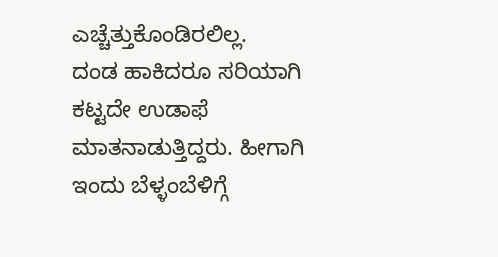ಎಚ್ಚೆತ್ತುಕೊಂಡಿರಲಿಲ್ಲ.
ದಂಡ ಹಾಕಿದರೂ ಸರಿಯಾಗಿ ಕಟ್ಟದೇ ಉಡಾಫೆ ಮಾತನಾಡುತ್ತಿದ್ದರು. ಹೀಗಾಗಿ ಇಂದು ಬೆಳ್ಳಂಬೆಳಿಗ್ಗೆ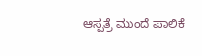ಆಸ್ಪತ್ರೆ ಮುಂದೆ ಪಾಲಿಕೆ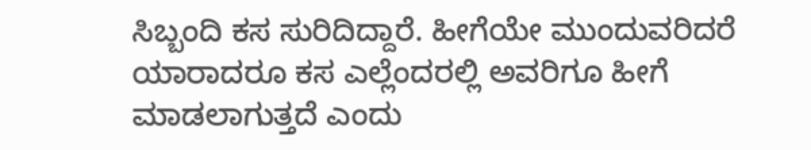ಸಿಬ್ಬಂದಿ ಕಸ ಸುರಿದಿದ್ದಾರೆ. ಹೀಗೆಯೇ ಮುಂದುವರಿದರೆ ಯಾರಾದರೂ ಕಸ ಎಲ್ಲೆಂದರಲ್ಲಿ ಅವರಿಗೂ ಹೀಗೆ ಮಾಡಲಾಗುತ್ತದೆ ಎಂದು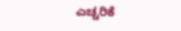ಎಚ್ಚರಿಕೆ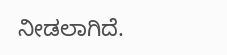ನೀಡಲಾಗಿದೆ.